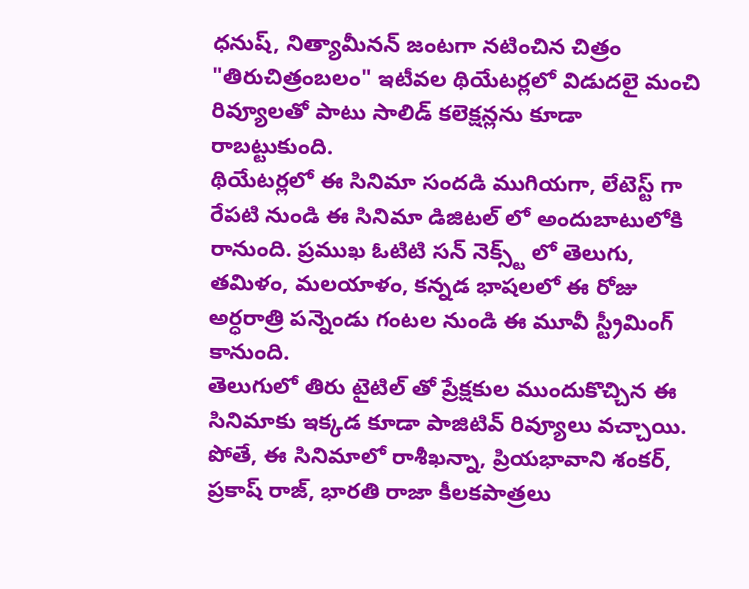ధనుష్, నిత్యామీనన్ జంటగా నటించిన చిత్రం "తిరుచిత్రంబలం" ఇటీవల థియేటర్లలో విడుదలై మంచి రివ్యూలతో పాటు సాలిడ్ కలెక్షన్లను కూడా రాబట్టుకుంది.
థియేటర్లలో ఈ సినిమా సందడి ముగియగా, లేటెస్ట్ గా రేపటి నుండి ఈ సినిమా డిజిటల్ లో అందుబాటులోకి రానుంది. ప్రముఖ ఓటిటి సన్ నెక్స్ట్ లో తెలుగు, తమిళం, మలయాళం, కన్నడ భాషలలో ఈ రోజు అర్ధరాత్రి పన్నెండు గంటల నుండి ఈ మూవీ స్ట్రీమింగ్ కానుంది.
తెలుగులో తిరు టైటిల్ తో ప్రేక్షకుల ముందుకొచ్చిన ఈ సినిమాకు ఇక్కడ కూడా పాజిటివ్ రివ్యూలు వచ్చాయి. పోతే, ఈ సినిమాలో రాశీఖన్నా, ప్రియభావాని శంకర్, ప్రకాష్ రాజ్, భారతి రాజా కీలకపాత్రలు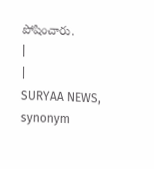పోషించారు.
|
|
SURYAA NEWS, synonym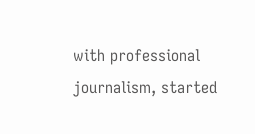with professional journalism, started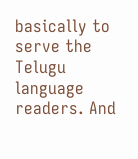basically to serve the Telugu language readers. And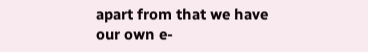apart from that we have our own e-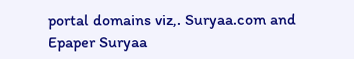portal domains viz,. Suryaa.com and Epaper Suryaa